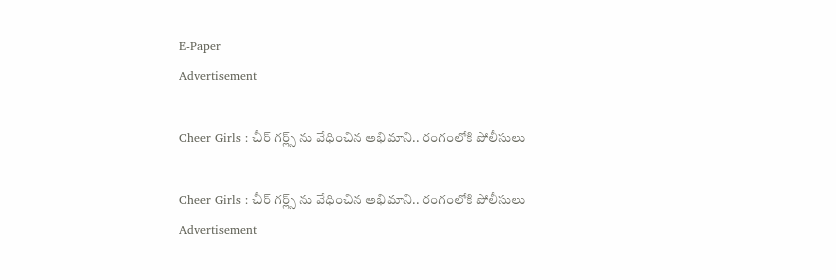E-Paper
Advertisement

Cheer Girls : చీర్ గర్ల్స్ ను వేధించిన అభిమాని.. రంగంలోకి పోలీసులు

Cheer Girls : చీర్ గర్ల్స్ ను వేధించిన అభిమాని.. రంగంలోకి పోలీసులు
Advertisement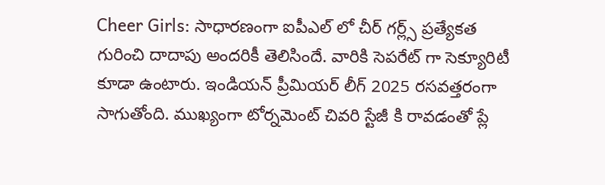Cheer Girls: సాధారణంగా ఐపీఎల్ లో చీర్ గర్ల్స్ ప్రత్యేకత గురించి దాదాపు అందరికీ తెలిసిందే. వారికి సెపరేట్ గా సెక్యూరిటీ కూడా ఉంటారు. ఇండియన్ ప్రీమియర్ లీగ్ 2025 రసవత్తరంగా సాగుతోంది. ముఖ్యంగా టోర్నమెంట్ చివరి స్టేజీ కి రావడంతో ప్లే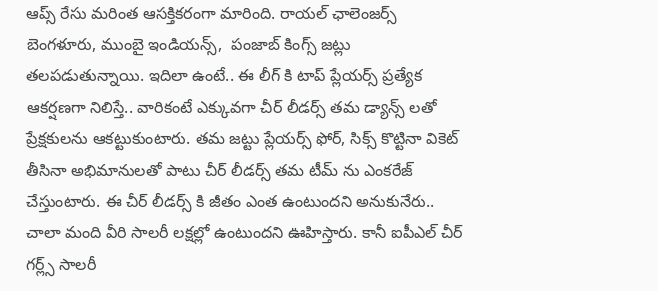ఆప్స్ రేసు మరింత ఆసక్తికరంగా మారింది. రాయల్ ఛాలెంజర్స్ బెంగళూరు, ముంబై ఇండియన్స్,  పంజాబ్ కింగ్స్ జట్లు తలపడుతున్నాయి. ఇదిలా ఉంటే.. ఈ లీగ్ కి టాప్ ప్లేయర్స్ ప్రత్యేక ఆకర్షణగా నిలిస్తే.. వారికంటే ఎక్కువగా చీర్ లీడర్స్ తమ డ్యాన్స్ లతో ప్రేక్షకులను ఆకట్టుకుంటారు. తమ జట్టు ప్లేయర్స్ ఫోర్, సిక్స్ కొట్టినా వికెట్ తీసినా అభిమానులతో పాటు చీర్ లీడర్స్ తమ టీమ్ ను ఎంకరేజ్ చేస్తుంటారు. ఈ చీర్ లీడర్స్ కి జీతం ఎంత ఉంటుందని అనుకునేరు.. చాలా మంది వీరి సాలరీ లక్షల్లో ఉంటుందని ఊహిస్తారు. కానీ ఐపీఎల్ చీర్ గర్ల్స్ సాలరీ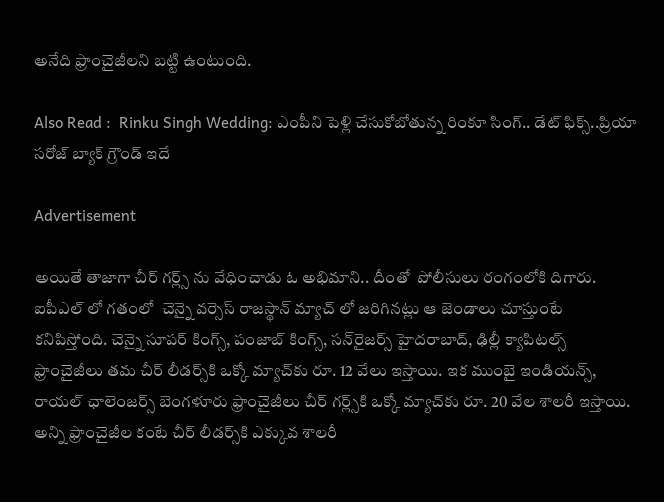అనేది ఫ్రాంచైజీలని బట్టి ఉంటుంది.

Also Read :  Rinku Singh Wedding: ఎంపీని పెళ్లి చేసుకోబోతున్న రింకూ సింగ్.. డేట్ ఫిక్స్..ప్రియా సరోజ్ బ్యాక్ గ్రౌండ్ ఇదే

Advertisement

అయితే తాజాగా చీర్ గర్ల్స్ ను వేధించాడు ఓ అభిమాని.. దీంతో  పోలీసులు రంగంలోకి దిగారు. ఐపీఎల్ లో గతంలో  చెన్నై వర్సెస్ రాజస్థాన్ మ్యాచ్ లో జరిగినట్లు ఆ జెండాలు చూస్తుంటే కనిపిస్తోంది. చెన్నై సూపర్ కింగ్స్, పంజాబ్ కింగ్స్, సన్‌రైజర్స్ హైదరాబాద్, ఢిల్లీ క్యాపిటల్స్ ఫ్రాంచైజీలు తమ చీర్ లీడర్స్‌కి ఒక్కో మ్యాచ్‌కు రూ. 12 వేలు ఇస్తాయి. ఇక ముంబై ఇండియన్స్, రాయల్ ఛాలెంజర్స్ బెంగళూరు ఫ్రాంచైజీలు చీర్ గర్ల్స్‌కి ఒక్కో మ్యాచ్‌కు రూ. 20 వేల శాలరీ ఇస్తాయి. అన్ని ఫ్రాంచైజీల కంటే చీర్ లీడర్స్‌కి ఎక్కువ శాలరీ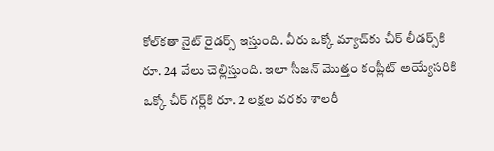కోల్‌కతా నైట్ రైడర్స్ ఇస్తుంది. వీరు ఒక్కో మ్యాచ్‌కు చీర్ లీడర్స్‌కి రూ. 24 వేలు చెల్లిస్తుంది. ఇలా సీజన్ మొత్తం కంప్లీట్ అయ్యేసరికి ఒక్కో చీర్ గర్ల్‌కి రూ. 2 లక్షల వరకు శాలరీ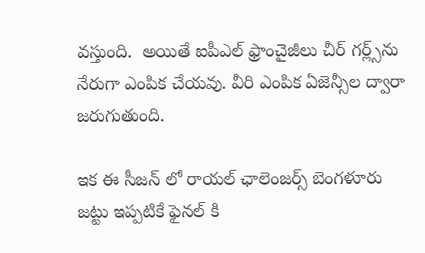వస్తుంది.  అయితే ఐపీఎల్ ఫ్రాంచైజీలు చీర్ గర్ల్స్‌ను నేరుగా ఎంపిక చేయవు. వీరి ఎంపిక ఏజెన్సీల ద్వారా జరుగుతుంది.

ఇక ఈ సీజన్ లో రాయల్ ఛాలెంజర్స్ బెంగళూరు జట్టు ఇప్పటికే ఫైనల్ కి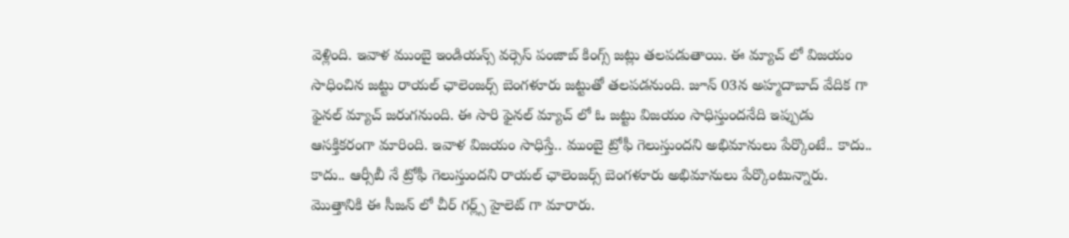వెళ్లింది. ఇవాళ ముంబై ఇండియన్స్ వర్సెస్ పంజాబ్ కింగ్స్ జట్లు తలపడుతాయి. ఈ మ్యాచ్ లో విజయం సాధించిన జట్టు రాయల్ ఛాలెంజర్స్ బెంగళూరు జట్టుతో తలపడనుంది. జూన్ 03న అహ్మదాబాద్ వేదిక గా ఫైనల్ మ్యాచ్ జరుగనుంది. ఈ సారి ఫైనల్ మ్యాచ్ లో ఓ జట్టు విజయం సాధిస్తుందనేది ఇప్పుడు ఆసక్తికరంగా మారింది. ఇవాళ విజయం సాధిస్తే.. ముంబై ట్రోఫీ గెలుస్తుందని అభిమానులు పేర్కొంటే.. కాదు.. కాదు.. ఆర్సీబీ నే ట్రోఫీ గెలుస్తుందని రాయల్ ఛాలెంజర్స్ బెంగళూరు అభిమానులు పేర్కొంటున్నారు. మొత్తానికి ఈ సీజన్ లో చీర్ గర్ల్స్ హైలెట్ గా మారారు.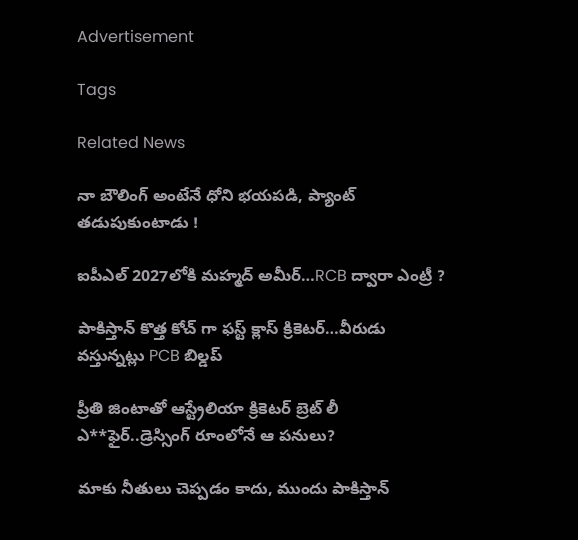Advertisement

Tags

Related News

నా బౌలింగ్ అంటేనే ధోని భ‌య‌ప‌డి, ప్యాంట్ త‌డుపుకుంటాడు !

ఐపీఎల్ 2027లోకి మహ్మద్ అమీర్…RCB ద్వారా ఎంట్రీ ?

పాకిస్తాన్ కొత్త‌ కోచ్ గా ఫ‌స్ట్ క్లాస్ క్రికెట‌ర్‌…వీరుడు వ‌స్తున్న‌ట్లు PCB బిల్డ‌ప్

ప్రీతి జింటాతో ఆస్ట్రేలియా క్రికెట‌ర్‌ బ్రెట్ లీ ఎ**ఫైర్‌..డ్రెస్సింగ్ రూంలోనే ఆ ప‌నులు?

మాకు నీతులు చెప్ప‌డం కాదు, ముందు పాకిస్తాన్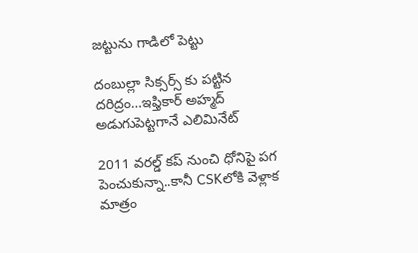జ‌ట్టును గాడిలో పెట్టు

దంబుల్లా సిక్సర్స్ కు ప‌ట్టిన ద‌రిద్రం…ఇఫ్తికార్ అహ్మద్ అడుగుపెట్ట‌గానే ఎలిమినేట్

2011 వ‌ర‌ల్డ్ క‌ప్ నుంచి ధోనిపై ప‌గ పెంచుకున్నా..కానీ CSKలోకి వెళ్లాక మాత్రం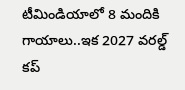టీమిండియాలో 8 మందికి గాయాలు..ఇక 2027 వ‌ర‌ల్డ్ క‌ప్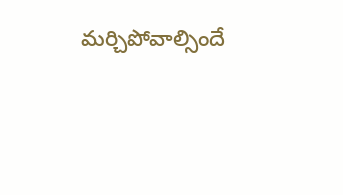మ‌ర్చిపోవాల్సిందే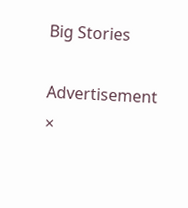Big Stories

Advertisement
×